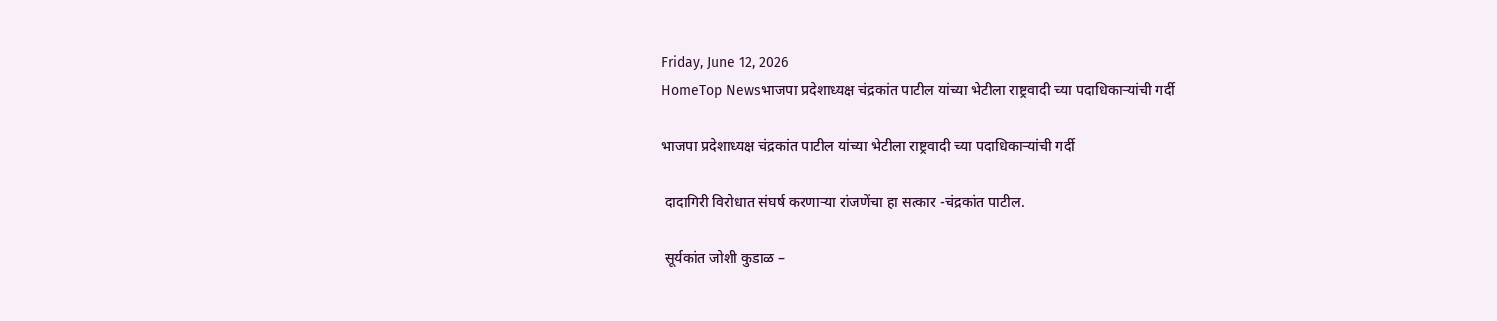Friday, June 12, 2026
HomeTop Newsभाजपा प्रदेशाध्यक्ष चंद्रकांत पाटील यांच्या भेटीला राष्ट्रवादी च्या पदाधिकाऱ्यांची गर्दी

भाजपा प्रदेशाध्यक्ष चंद्रकांत पाटील यांच्या भेटीला राष्ट्रवादी च्या पदाधिकाऱ्यांची गर्दी

 दादागिरी विरोधात संघर्ष करणाऱ्या रांजणेंचा हा सत्कार -चंद्रकांत पाटील.

 सूर्यकांत जोशी कुडाळ –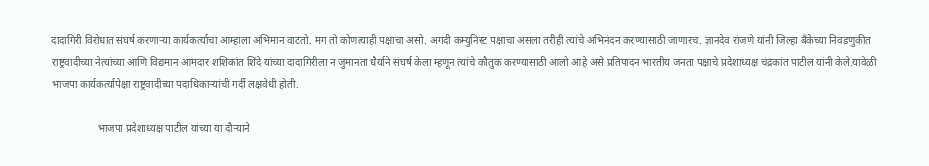दादागिरी विरोधात संघर्ष करणाऱ्या कार्यकर्त्याचा आम्हाला अभिमान वाटतो. मग तो कोणत्याही पक्षाचा असो. अगदी कम्युनिस्ट पक्षाचा असला तरीही त्यांचे अभिनंदन करण्यासाठी जाणारच. ज्ञानदेव रांजणे यांनी जिल्हा बॅंकेच्या निवडणुकीत राष्ट्रवादीच्या नेत्यांच्या आणि विद्यमान आमदार शशिकांत शिंदे यांच्या दादागिरीला न जुमानता धैर्याने संघर्ष केला म्हणून त्यांचे कौतुक करण्यासाठी आलो आहे असे प्रतिपादन भारतीय जनता पक्षाचे प्रदेशाध्यक्ष चंद्रकांत पाटील यांनी केले.यावेळी भाजपा कार्यकर्त्यापेक्षा राष्ट्रवादीच्या पदाधिकाऱ्यांची गर्दी लक्षवेधी होती.

                  भाजपा प्रदेशाध्यक्ष पाटील यांच्या या दौऱ्याने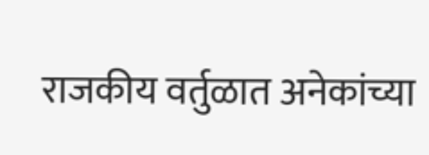राजकीय वर्तुळात अनेकांच्या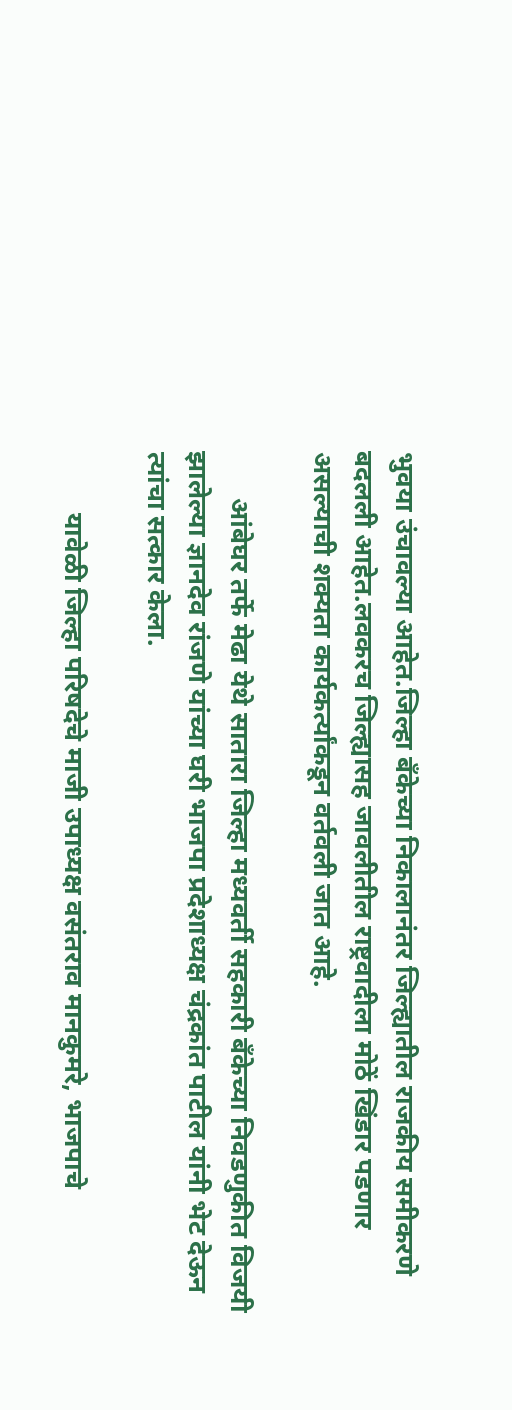भुवया उंचावल्या आहेत.जिल्हा बॅंकेच्या निकालानंतर जिल्ह्यातील राजकीय समीकरणे बदलली आहेत.लवकरच जिल्ह्यासह जावलीतील राष्ट्रवादीला मोठें खिंडार पडणार असल्याची शक्यता कार्यकर्त्यांकडून वर्तवली जात आहे.

       आंबेघर तर्फे मेढा येथे सातारा जिल्हा मध्यवर्ती सहकारी बँकेच्या निवडणुकीत विजयी झालेल्या ज्ञानदेव रांजणे यांच्या घरी भाजपा प्रदेशाध्यक्ष चंद्रकांत पाटील यांनी भेट देऊन त्यांचा सत्कार केला.

         यावेळी जिल्हा परिषदेचे माजी उपाध्यक्ष वसंतराव मानकुमरे, भाजपाचे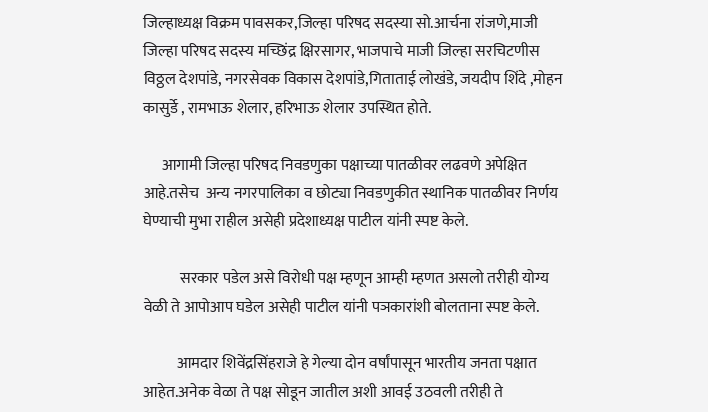जिल्हाध्यक्ष विक्रम पावसकर,जिल्हा परिषद सदस्या सो.आर्चना रांजणे,माजी जिल्हा परिषद सदस्य मच्छिंद्र क्षिरसागर, भाजपाचे माजी जिल्हा सरचिटणीस विठ्ठल देशपांडे, नगरसेवक विकास देशपांडे,गिताताई लोखंडे, जयदीप शिंदे ,मोहन कासुर्डे , रामभाऊ शेलार, हरिभाऊ शेलार उपस्थित होते.

      आगामी जिल्हा परिषद निवडणुका पक्षाच्या पातळीवर लढवणे अपेक्षित आहे.तसेच  अन्य नगरपालिका व छोट्या निवडणुकीत स्थानिक पातळीवर निर्णय घेण्याची मुभा राहील असेही प्रदेशाध्यक्ष पाटील यांनी स्पष्ट केले.

            सरकार पडेल असे विरोधी पक्ष म्हणून आम्ही म्हणत असलो तरीही योग्य वेळी ते आपोआप घडेल असेही पाटील यांनी पञकारांशी बोलताना स्पष्ट केले.

           आमदार शिवेंद्रसिंहराजे हे गेल्या दोन वर्षांपासून भारतीय जनता पक्षात आहेत.अनेक वेळा ते पक्ष सोडून जातील अशी आवई उठवली तरीही ते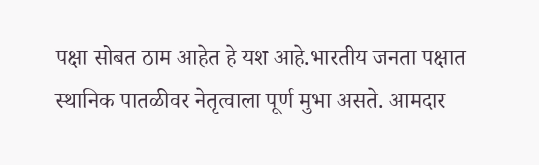पक्षा सोबत ठाम आहेत हे यश आहे.भारतीय जनता पक्षात स्थानिक पातळीवर नेतृत्वाला पूर्ण मुभा असते. आमदार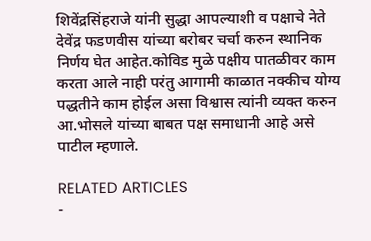शिवेंद्रसिंहराजे यांनी सुद्धा आपल्याशी व पक्षाचे नेते देवेंद्र फडणवीस यांच्या बरोबर चर्चा करुन स्थानिक निर्णय घेत आहेत.कोविड मुळे पक्षीय पातळीवर काम करता आले नाही परंतु आगामी काळात नक्कीच योग्य पद्धतीने काम होईल असा विश्वास त्यांनी व्यक्त करुन आ.भोसले यांच्या बाबत पक्ष समाधानी आहे असे पाटील म्हणाले.

RELATED ARTICLES
-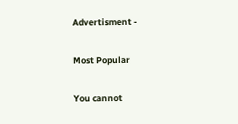Advertisment -

Most Popular

You cannot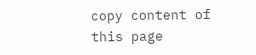copy content of this page